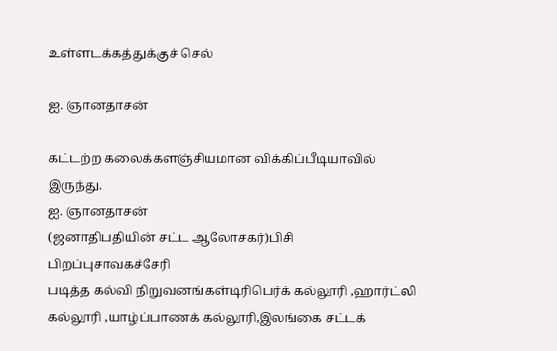உள்ளடக்கத்துக்குச் செல்

ஐ. ஞானதாசன்

கட்டற்ற கலைக்களஞ்சியமான விக்கிப்பீடியாவில் இருந்து.
ஐ. ஞானதாசன்
(ஜனாதிபதியின் சட்ட ஆலோசகர்)பிசி
பிறப்புசாவகச்சேரி
படித்த கல்வி நிறுவனங்கள்டிரிபெர்க் கல்லூரி ,ஹார்ட்லி கல்லூரி ,யாழ்ப்பாணக் கல்லூரி,இலங்கை சட்டக்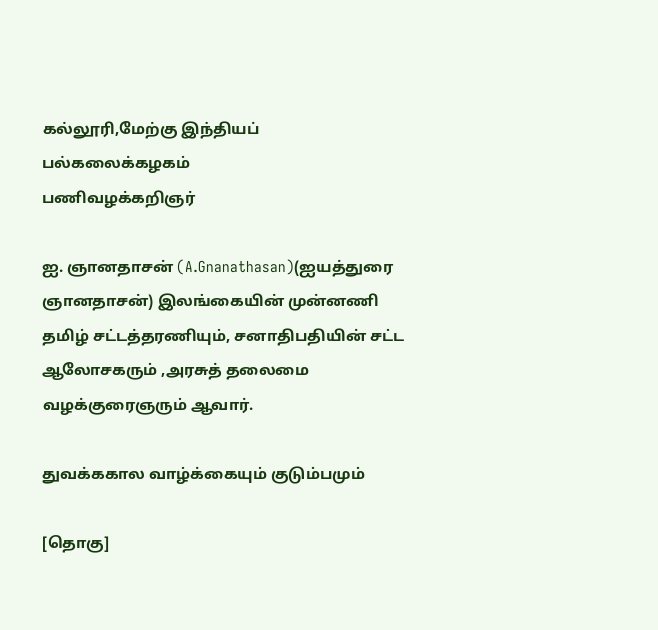கல்லூரி,மேற்கு இந்தியப் பல்கலைக்கழகம்
பணிவழக்கறிஞர்

ஐ. ஞானதாசன் (A.Gnanathasan)(ஐயத்துரை ஞானதாசன்) இலங்கையின் முன்னணி தமிழ் சட்டத்தரணியும், சனாதிபதியின் சட்ட ஆலோசகரும் ,அரசுத் தலைமை வழக்குரைஞரும் ஆவார்.

துவக்ககால வாழ்க்கையும் குடும்பமும்

[தொகு]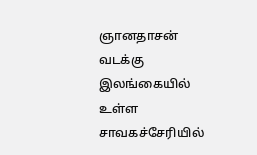ஞானதாசன் வடக்கு இலங்கையில் உள்ள சாவகச்சேரியில்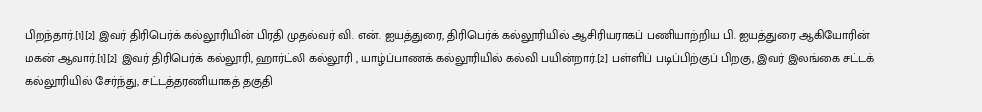பிறந்தார்.[1][2] இவர் திரிபெர்க் கல்லூரியின் பிரதி முதல்வர் வி. என். ஐயத்துரை, திரிபெர்க் கல்லூரியில் ஆசிரியராகப் பணியாற்றிய பி. ஐயத்துரை ஆகியோரின் மகன் ஆவார்.[1][2] இவர் திரிபெர்க் கல்லூரி, ஹார்ட்லி கல்லூரி , யாழ்ப்பாணக் கல்லூரியில் கல்வி பயின்றார்.[2] பள்ளிப் படிப்பிற்குப் பிறகு, இவர் இலங்கை சட்டக் கல்லூரியில் சேர்ந்து, சட்டத்தரணியாகத் தகுதி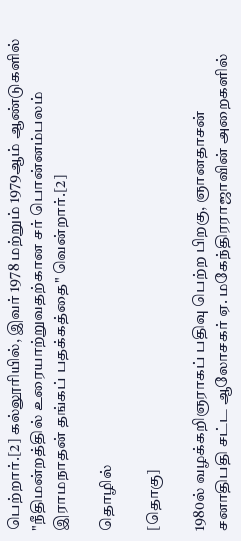பெற்றார்.[2] கல்லூரியில், இவர் 1978 மற்றும் 1979ஆம் ஆண்டுகளில் "நீதிமன்றத்தில் உரையாற்றுவதற்கான சர் பொன்னம்பலம் இராமநாதன் தங்கப் பதக்கத்தை" வென்றார்.[2]

தொழில்

[தொகு]

1980ல் வழக்கறிஞராகப் பதிவு பெற்ற பிறகு, ஞானதாசன் சனாதிபதி சட்ட ஆலோசகர் ஏ. மகேந்திரராஜாவின் அறைகளில்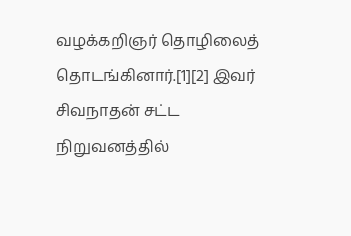வழக்கறிஞர் தொழிலைத் தொடங்கினார்.[1][2] இவர் சிவநாதன் சட்ட நிறுவனத்தில்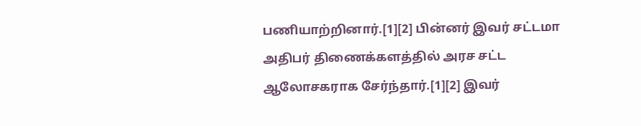பணியாற்றினார்.[1][2] பின்னர் இவர் சட்டமா அதிபர் திணைக்களத்தில் அரச சட்ட ஆலோசகராக சேர்ந்தார்.[1][2] இவர்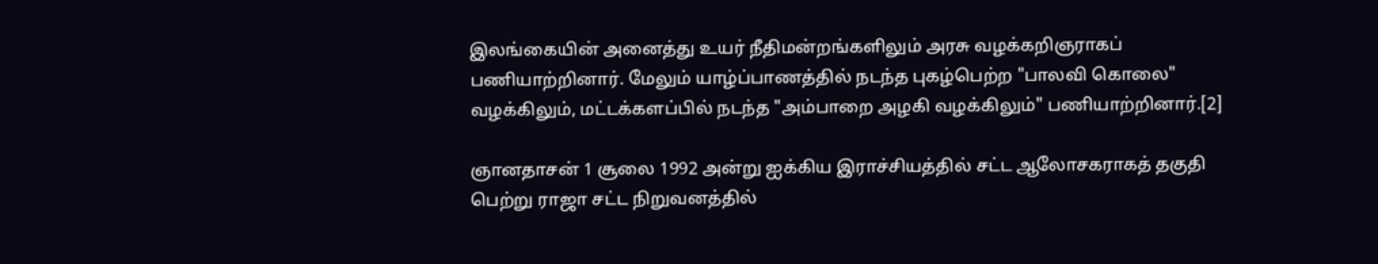இலங்கையின் அனைத்து உயர் நீதிமன்றங்களிலும் அரசு வழக்கறிஞராகப் பணியாற்றினார். மேலும் யாழ்ப்பாணத்தில் நடந்த புகழ்பெற்ற "பாலவி கொலை" வழக்கிலும், மட்டக்களப்பில் நடந்த "அம்பாறை அழகி வழக்கிலும்" பணியாற்றினார்.[2]

ஞானதாசன் 1 சூலை 1992 அன்று ஐக்கிய இராச்சியத்தில் சட்ட ஆலோசகராகத் தகுதி பெற்று ராஜா சட்ட நிறுவனத்தில்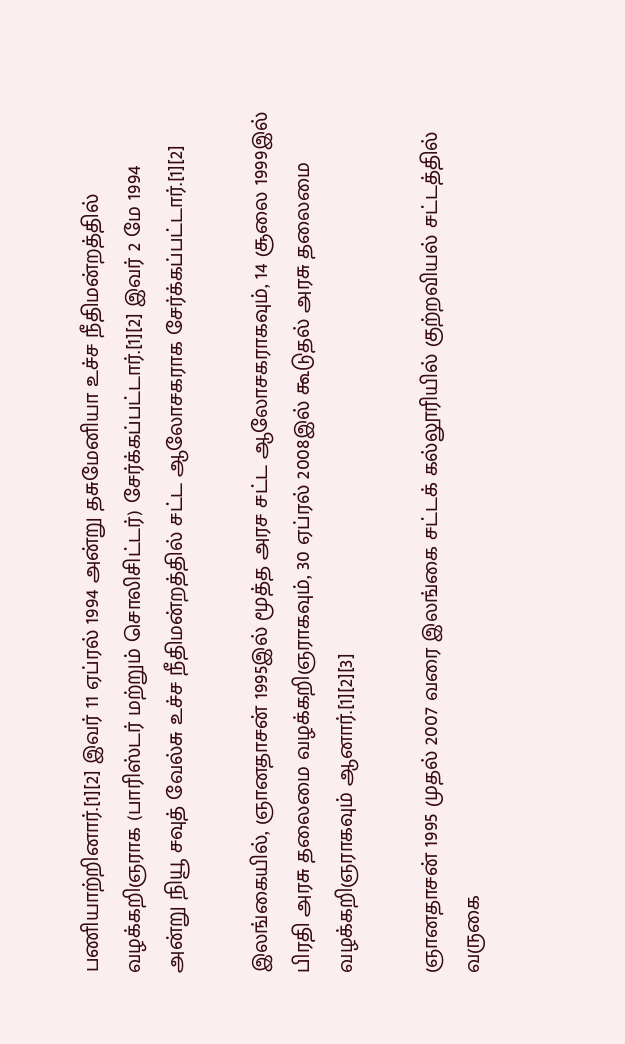பணியாற்றினார்.[1][2] இவர் 11 ஏப்ரல் 1994 அன்று தசுமேனியா உச்ச நீதிமன்றத்தில் வழக்கறிஞராக (பாரிஸ்டர் மற்றும் சொலிசிட்டர்) சேர்க்கப்பட்டார்.[1][2] இவர் 2 மே 1994 அன்று நியூ சவுத் வேல்சு உச்ச நீதிமன்றத்தில் சட்ட ஆலோசகராக சேர்க்கப்பட்டார்.[1][2]

இலங்கையில், ஞானதாசன் 1995இல் மூத்த அரச சட்ட ஆலோசகராகவும், 14 சூலை 1999இல் பிரதி அரசு தலைமை வழக்கறிஞராகவும், 30 ஏப்ரல் 2008இல் கூடுதல் அரசு தலைமை வழக்கறிஞராகவும் ஆனார்.[1][2][3]

ஞானதாசன் 1995 முதல் 2007 வரை இலங்கை சட்டக் கல்லூரியில் குற்றவியல் சட்டத்தில் வருகை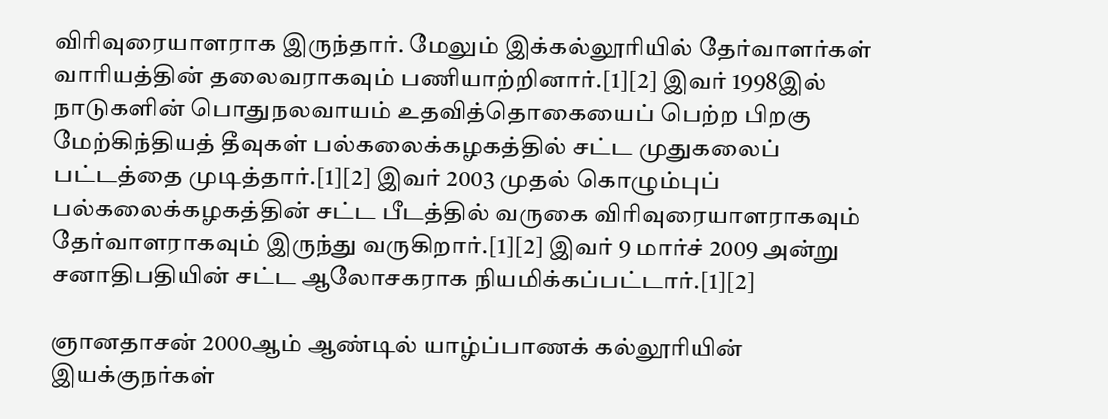விரிவுரையாளராக இருந்தார். மேலும் இக்கல்லூரியில் தேர்வாளர்கள் வாரியத்தின் தலைவராகவும் பணியாற்றினார்.[1][2] இவர் 1998இல் நாடுகளின் பொதுநலவாயம் உதவித்தொகையைப் பெற்ற பிறகு மேற்கிந்தியத் தீவுகள் பல்கலைக்கழகத்தில் சட்ட முதுகலைப் பட்டத்தை முடித்தார்.[1][2] இவர் 2003 முதல் கொழும்புப் பல்கலைக்கழகத்தின் சட்ட பீடத்தில் வருகை விரிவுரையாளராகவும் தேர்வாளராகவும் இருந்து வருகிறார்.[1][2] இவர் 9 மார்ச் 2009 அன்று சனாதிபதியின் சட்ட ஆலோசகராக நியமிக்கப்பட்டார்.[1][2]

ஞானதாசன் 2000ஆம் ஆண்டில் யாழ்ப்பாணக் கல்லூரியின் இயக்குநர்கள்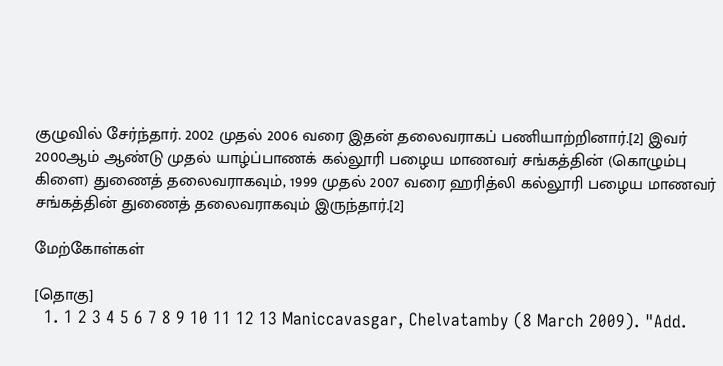குழுவில் சேர்ந்தார். 2002 முதல் 2006 வரை இதன் தலைவராகப் பணியாற்றினார்.[2] இவர் 2000ஆம் ஆண்டு முதல் யாழ்ப்பாணக் கல்லூரி பழைய மாணவர் சங்கத்தின் (கொழும்பு கிளை) துணைத் தலைவராகவும், 1999 முதல் 2007 வரை ஹரித்லி கல்லூரி பழைய மாணவர் சங்கத்தின் துணைத் தலைவராகவும் இருந்தார்.[2]

மேற்கோள்கள்

[தொகு]
  1. 1 2 3 4 5 6 7 8 9 10 11 12 13 Maniccavasgar, Chelvatamby (8 March 2009). "Add.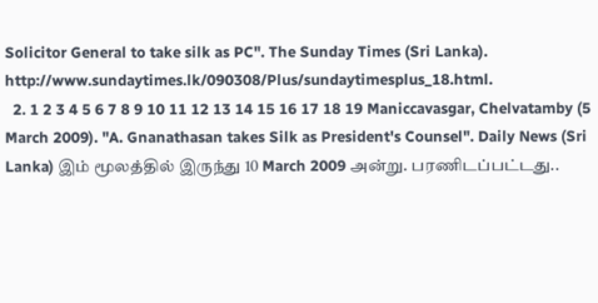Solicitor General to take silk as PC". The Sunday Times (Sri Lanka). http://www.sundaytimes.lk/090308/Plus/sundaytimesplus_18.html.
  2. 1 2 3 4 5 6 7 8 9 10 11 12 13 14 15 16 17 18 19 Maniccavasgar, Chelvatamby (5 March 2009). "A. Gnanathasan takes Silk as President's Counsel". Daily News (Sri Lanka) இம் மூலத்தில் இருந்து 10 March 2009 அன்று. பரணிடப்பட்டது..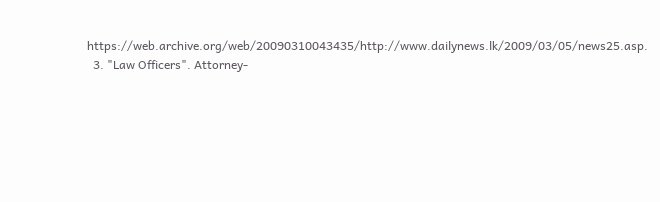https://web.archive.org/web/20090310043435/http://www.dailynews.lk/2009/03/05/news25.asp.
  3. "Law Officers". Attorney-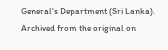General's Department (Sri Lanka). Archived from the original on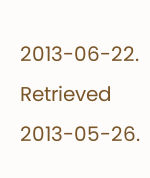2013-06-22. Retrieved 2013-05-26.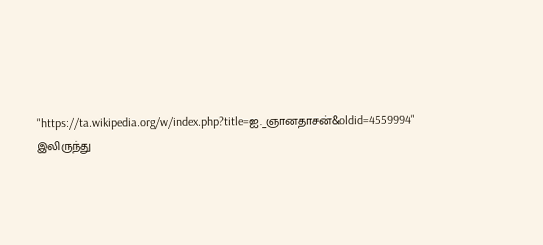"https://ta.wikipedia.org/w/index.php?title=ஐ._ஞானதாசன்&oldid=4559994" இலிருந்து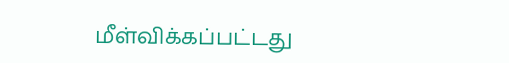மீள்விக்கப்பட்டது